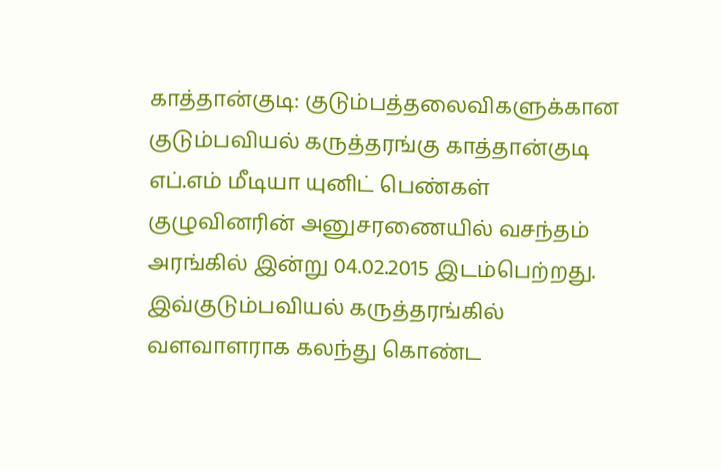காத்தான்குடி: குடும்பத்தலைவிகளுக்கான குடும்பவியல் கருத்தரங்கு காத்தான்குடி எப்.எம் மீடியா யுனிட் பெண்கள் குழுவினரின் அனுசரணையில் வசந்தம் அரங்கில் இன்று 04.02.2015 இடம்பெற்றது.
இவ்குடும்பவியல் கருத்தரங்கில் வளவாளராக கலந்து கொண்ட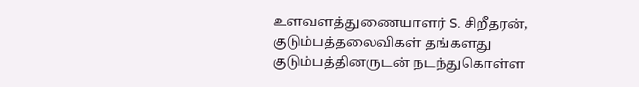உளவளத்துணையாளர் S. சிறீதரன், குடும்பத்தலைவிகள் தங்களது குடும்பத்தினருடன் நடந்துகொள்ள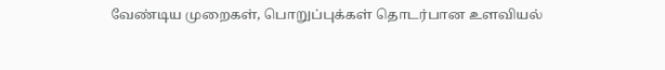வேண்டிய முறைகள், பொறுப்புக்கள் தொடர்பான உளவியல்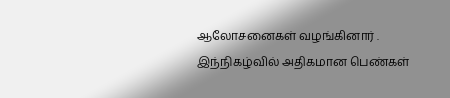ஆலோசனைகள் வழங்கினார் .
இந்நிகழ்வில் அதிகமான பெண்கள்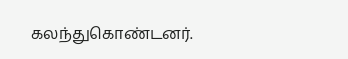கலந்துகொண்டனர்.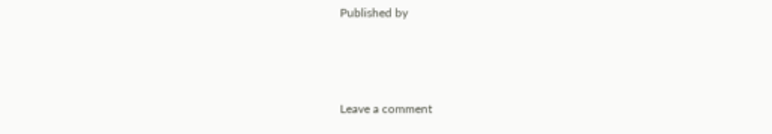Published by



Leave a comment